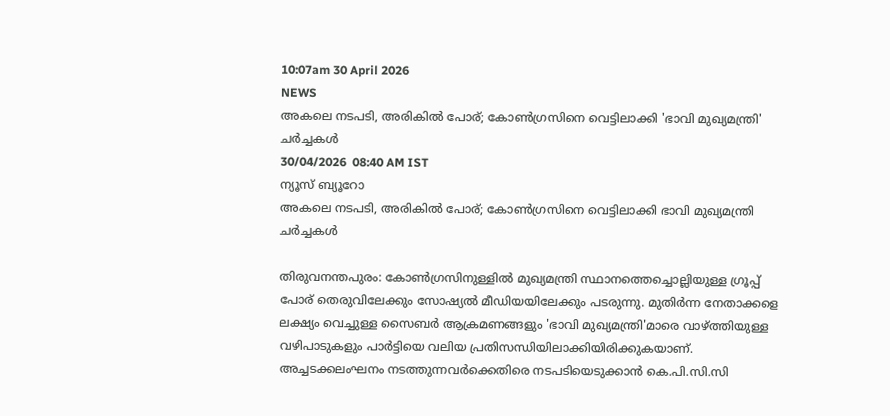10:07am 30 April 2026
NEWS
അകലെ നടപടി, അരികിൽ പോര്; കോൺഗ്രസിനെ വെട്ടിലാക്കി 'ഭാവി മുഖ്യമന്ത്രി' ചർച്ചകൾ
30/04/2026  08:40 AM IST
ന്യൂസ് ബ്യൂറോ
അകലെ നടപടി, അരികിൽ പോര്; കോൺഗ്രസിനെ വെട്ടിലാക്കി ഭാവി മുഖ്യമന്ത്രി ചർച്ചകൾ

തിരുവനന്തപുരം: കോൺഗ്രസിനുള്ളിൽ മുഖ്യമന്ത്രി സ്ഥാനത്തെച്ചൊല്ലിയുള്ള ഗ്രൂപ്പ് പോര് തെരുവിലേക്കും സോഷ്യൽ മീഡിയയിലേക്കും പടരുന്നു. മുതിർന്ന നേതാക്കളെ ലക്ഷ്യം വെച്ചുള്ള സൈബർ ആക്രമണങ്ങളും 'ഭാവി മുഖ്യമന്ത്രി'മാരെ വാഴ്ത്തിയുള്ള വഴിപാടുകളും പാർട്ടിയെ വലിയ പ്രതിസന്ധിയിലാക്കിയിരിക്കുകയാണ്. അച്ചടക്കലംഘനം നടത്തുന്നവർക്കെതിരെ നടപടിയെടുക്കാൻ കെ.പി.സി.സി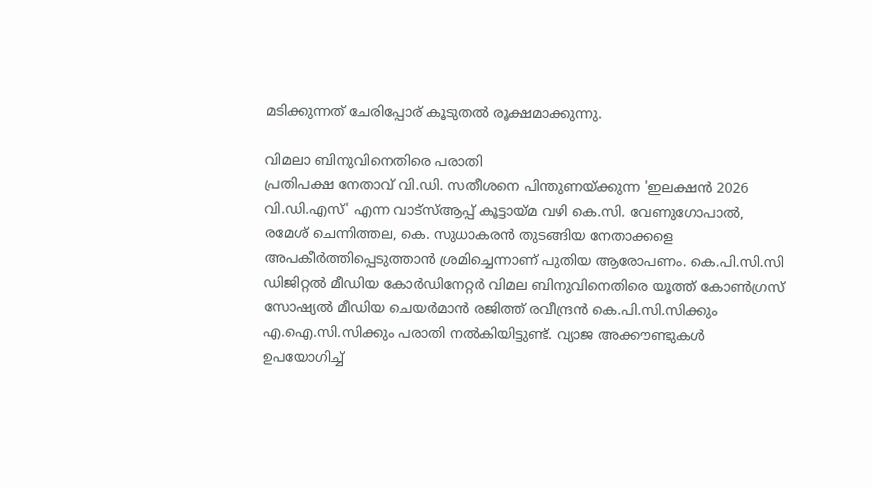മടിക്കുന്നത് ചേരിപ്പോര് കൂടുതൽ രൂക്ഷമാക്കുന്നു.

വിമലാ ബിനുവിനെതിരെ പരാതി
പ്രതിപക്ഷ നേതാവ് വി.ഡി. സതീശനെ പിന്തുണയ്ക്കുന്ന 'ഇലക്ഷൻ 2026 വി.ഡി.എസ്' എന്ന വാട്‌സ്ആപ്പ് കൂട്ടായ്മ വഴി കെ.സി. വേണുഗോപാൽ, രമേശ് ചെന്നിത്തല, കെ. സുധാകരൻ തുടങ്ങിയ നേതാക്കളെ അപകീർത്തിപ്പെടുത്താൻ ശ്രമിച്ചെന്നാണ് പുതിയ ആരോപണം. കെ.പി.സി.സി ഡിജിറ്റൽ മീഡിയ കോർഡിനേറ്റർ വിമല ബിനുവിനെതിരെ യൂത്ത് കോൺഗ്രസ് സോഷ്യൽ മീഡിയ ചെയർമാൻ രജിത്ത് രവീന്ദ്രൻ കെ.പി.സി.സിക്കും എ.ഐ.സി.സിക്കും പരാതി നൽകിയിട്ടുണ്ട്. വ്യാജ അക്കൗണ്ടുകൾ ഉപയോഗിച്ച്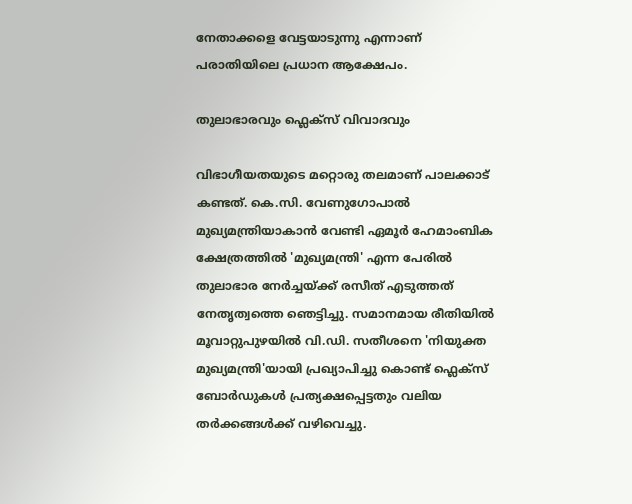നേതാക്കളെ വേട്ടയാടുന്നു എന്നാണ് പരാതിയിലെ പ്രധാന ആക്ഷേപം.

തുലാഭാരവും ഫ്ലെക്സ് വിവാദവും

വിഭാഗീയതയുടെ മറ്റൊരു തലമാണ് പാലക്കാട് കണ്ടത്. കെ.സി. വേണുഗോപാൽ മുഖ്യമന്ത്രിയാകാൻ വേണ്ടി ഏമൂർ ഹേമാംബിക ക്ഷേത്രത്തിൽ 'മുഖ്യമന്ത്രി' എന്ന പേരിൽ തുലാഭാര നേർച്ചയ്ക്ക് രസീത് എടുത്തത് നേതൃത്വത്തെ ഞെട്ടിച്ചു. സമാനമായ രീതിയിൽ മൂവാറ്റുപുഴയിൽ വി.ഡി. സതീശനെ 'നിയുക്ത മുഖ്യമന്ത്രി'യായി പ്രഖ്യാപിച്ചു കൊണ്ട് ഫ്ലെക്സ് ബോർഡുകൾ പ്രത്യക്ഷപ്പെട്ടതും വലിയ തർക്കങ്ങൾക്ക് വഴിവെച്ചു.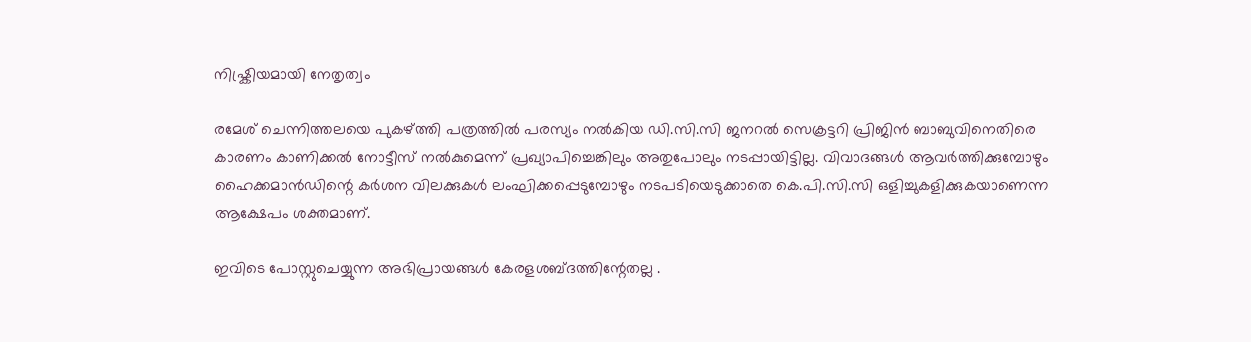നിഷ്ക്രിയമായി നേതൃത്വം

രമേശ് ചെന്നിത്തലയെ പുകഴ്ത്തി പത്രത്തിൽ പരസ്യം നൽകിയ ഡി.സി.സി ജനറൽ സെക്രട്ടറി പ്രിജിൻ ബാബുവിനെതിരെ കാരണം കാണിക്കൽ നോട്ടീസ് നൽകുമെന്ന് പ്രഖ്യാപിച്ചെങ്കിലും അതുപോലും നടപ്പായിട്ടില്ല. വിവാദങ്ങൾ ആവർത്തിക്കുമ്പോഴും ഹൈക്കമാൻഡിന്റെ കർശന വിലക്കുകൾ ലംഘിക്കപ്പെടുമ്പോഴും നടപടിയെടുക്കാതെ കെ.പി.സി.സി ഒളിച്ചുകളിക്കുകയാണെന്ന ആക്ഷേപം ശക്തമാണ്.

ഇവിടെ പോസ്റ്റുചെയ്യുന്ന അഭിപ്രായങ്ങള്‍ കേരളശബ്‌ദത്തിന്റേതല്ല .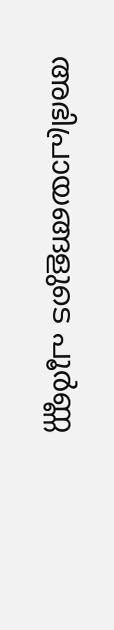അഭിപ്രായങ്ങളുടെ പൂര്‍ണ്ണ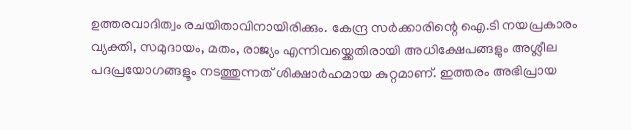ഉത്തരവാദിത്വം രചയിതാവിനായിരിക്കും. കേന്ദ്ര സർക്കാരിന്റെ ഐ.ടി നയപ്രകാരം വ്യക്തി, സമുദായം, മതം, രാജ്യം എന്നിവയ്ക്കെതിരായി അധിക്ഷേപങ്ങളും അശ്ലീല പദപ്രയോഗങ്ങളൂം നടത്തുന്നത് ശിക്ഷാര്‍ഹമായ കുറ്റമാണ്. ഇത്തരം അഭിപ്രായ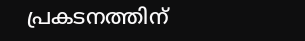പ്രകടനത്തിന്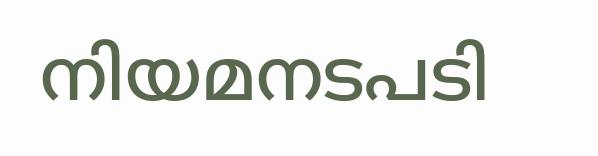നിയമനടപടി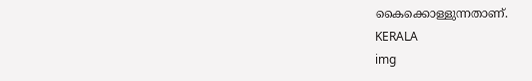കൈക്കൊള്ളുന്നതാണ്.
KERALA
img